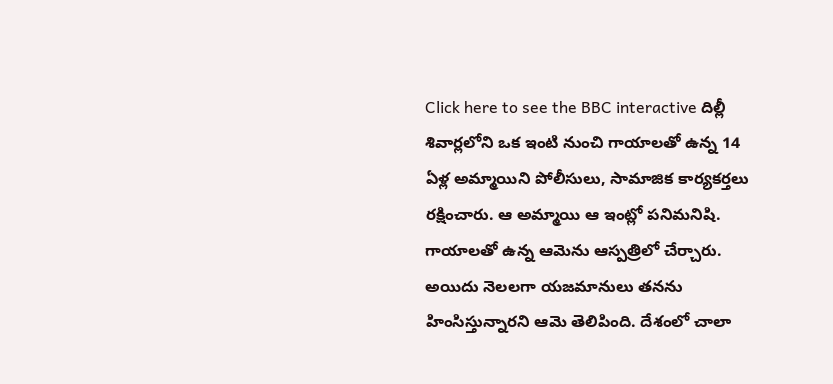Click here to see the BBC interactive దిల్లీ శివార్లలోని ఒక ఇంటి నుంచి గాయాలతో ఉన్న 14 ఏళ్ల అమ్మాయిని పోలీసులు, సామాజిక కార్యకర్తలు రక్షించారు. ఆ అమ్మాయి ఆ ఇంట్లో పనిమనిషి. గాయాలతో ఉన్న ఆమెను ఆస్పత్రిలో చేర్చారు. అయిదు నెలలగా యజమానులు తనను హింసిస్తున్నారని ఆమె తెలిపింది. దేశంలో చాలా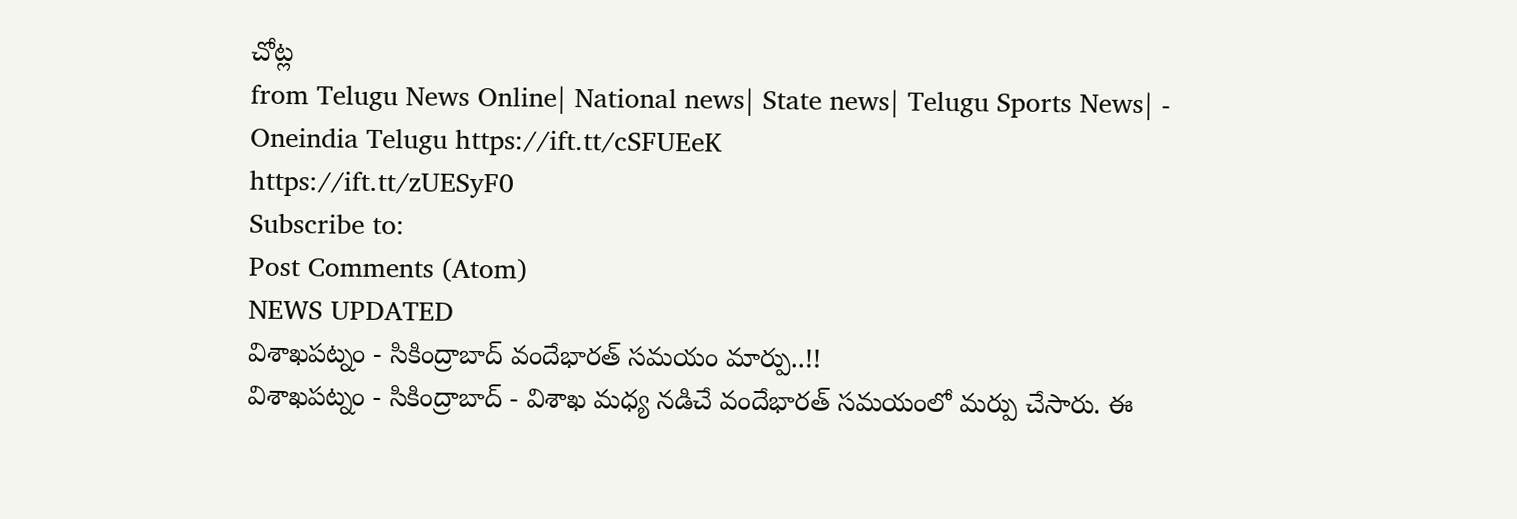చోట్ల
from Telugu News Online| National news| State news| Telugu Sports News| - Oneindia Telugu https://ift.tt/cSFUEeK
https://ift.tt/zUESyF0
Subscribe to:
Post Comments (Atom)
NEWS UPDATED
విశాఖపట్నం - సికింద్రాబాద్ వందేభారత్ సమయం మార్పు..!!
విశాఖపట్నం - సికింద్రాబాద్ - విశాఖ మధ్య నడిచే వందేభారత్ సమయంలో మర్పు చేసారు. ఈ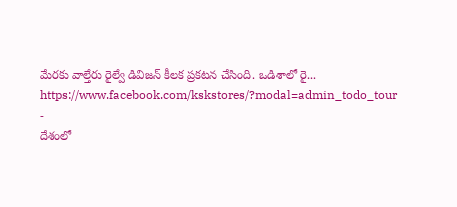మేరకు వాల్తేరు రైల్వే డివిజన్ కీలక ప్రకటన చేసింది. ఒడిశాలో రై...
https://www.facebook.com/kskstores/?modal=admin_todo_tour
-
దేశంలో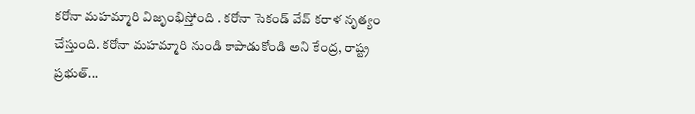కరోనా మహమ్మారి విజృంభిస్తోంది . కరోనా సెకండ్ వేవ్ కరాళ నృత్యం చేస్తుంది. కరోనా మహమ్మారి నుండి కాపాడుకోండి అని కేంద్ర, రాష్ట్ర ప్రభుత్...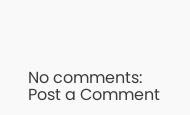No comments:
Post a Comment